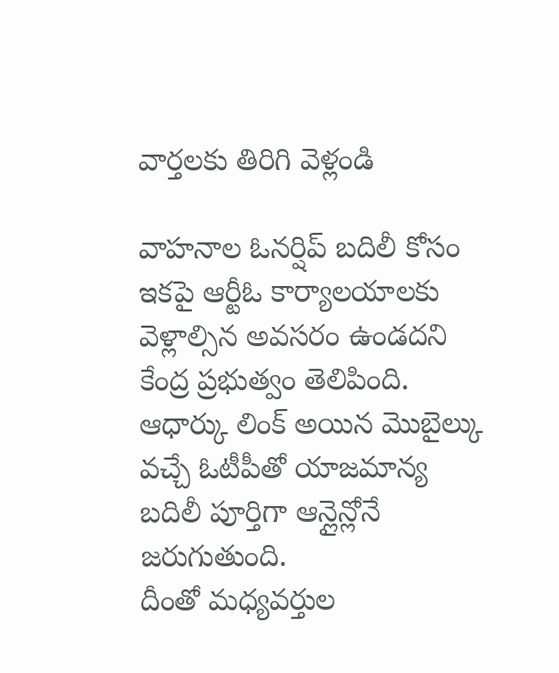వార్తలకు తిరిగి వెళ్లండి

వాహనాల ఓనర్షిప్ బదిలీ కోసం ఇకపై ఆర్టీఓ కార్యాలయాలకు వెళ్లాల్సిన అవసరం ఉండదని కేంద్ర ప్రభుత్వం తెలిపింది. ఆధార్కు లింక్ అయిన మొబైల్కు వచ్చే ఓటీపీతో యాజమాన్య బదిలీ పూర్తిగా ఆన్లైన్లోనే జరుగుతుంది.
దీంతో మధ్యవర్తుల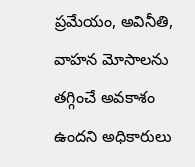ప్రమేయం, అవినీతి, వాహన మోసాలను తగ్గించే అవకాశం ఉందని అధికారులు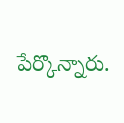పేర్కొన్నారు.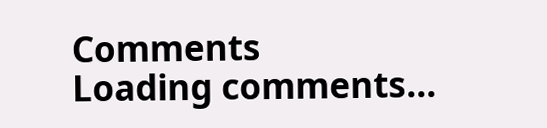Comments
Loading comments...